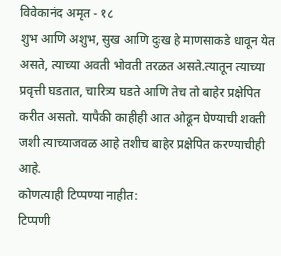विवेकानंद अमृत - १८
शुभ आणि अशुभ, सुख आणि दुःख हे माणसाकडे धावून येत असते, त्याच्या अवती भोवती तरळत असते.त्यातून त्याच्या प्रवृत्ती घडतात, चारित्र्य घडते आणि तेच तो बाहेर प्रक्षेपित करीत असतो. यापैकी काहीही आत ओढून घेण्याची शक्ती जशी त्याच्याजवळ आहे तशीच बाहेर प्रक्षेपित करण्याचीही आहे.
कोणत्याही टिप्पण्या नाहीत:
टिप्पणी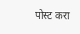पोस्ट करा